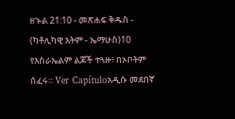ዘኍል 21:10 - መጽሐፍ ቅዱስ - (ካቶሊካዊ እትም - ኤማሁስ)10 የእስራኤልም ልጆች ተጓዙ፥ በኦቦትም ሰፈሩ። Ver Capítuloአዲሱ መደበኛ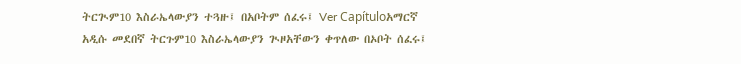ትርጒም10 እስራኤላውያን ተጓዙ፤ በአቦትም ሰፈሩ፤ Ver Capítuloአማርኛ አዲሱ መደበኛ ትርጉም10 እስራኤላውያን ጒዞአቸውን ቀጥለው በኦቦት ሰፈሩ፤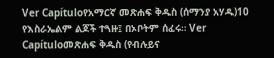Ver Capítuloየአማርኛ መጽሐፍ ቅዱስ (ሰማንያ አሃዱ)10 የእስራኤልም ልጆች ተጓዙ፤ በኦቦትም ሰፈሩ። Ver Capítuloመጽሐፍ ቅዱስ (የብሉይና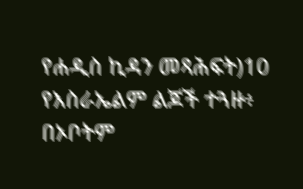የሐዲስ ኪዳን መጻሕፍት)10 የእስራኤልም ልጆች ተጓዙ፥ በኦቦትም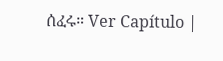ሰፈሩ። Ver Capítulo |